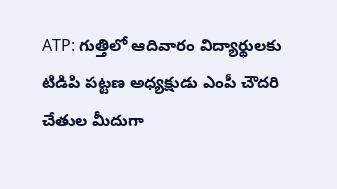ATP: గుత్తిలో ఆదివారం విద్యార్థులకు టిడిపి పట్టణ అధ్యక్షుడు ఎంపీ చౌదరి చేతుల మీదుగా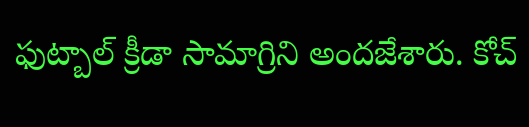ఫుట్బాల్ క్రీడా సామాగ్రిని అందజేశారు. కోచ్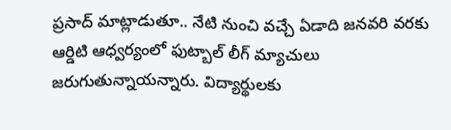ప్రసాద్ మాట్లాడుతూ.. నేటి నుంచి వచ్చే ఏడాది జనవరి వరకు ఆర్డిటి ఆధ్వర్యంలో ఫుట్బాల్ లీగ్ మ్యాచులు జరుగుతున్నాయన్నారు. విద్యార్థులకు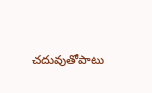చదువుతోపాటు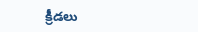క్రీడలు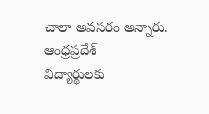చాలా అవసరం అన్నారు.
ఆంధ్రప్రదేశ్
విద్యార్థులకు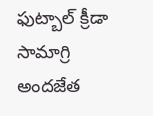ఫుట్బాల్ క్రీడా సామాగ్రి అందజేత